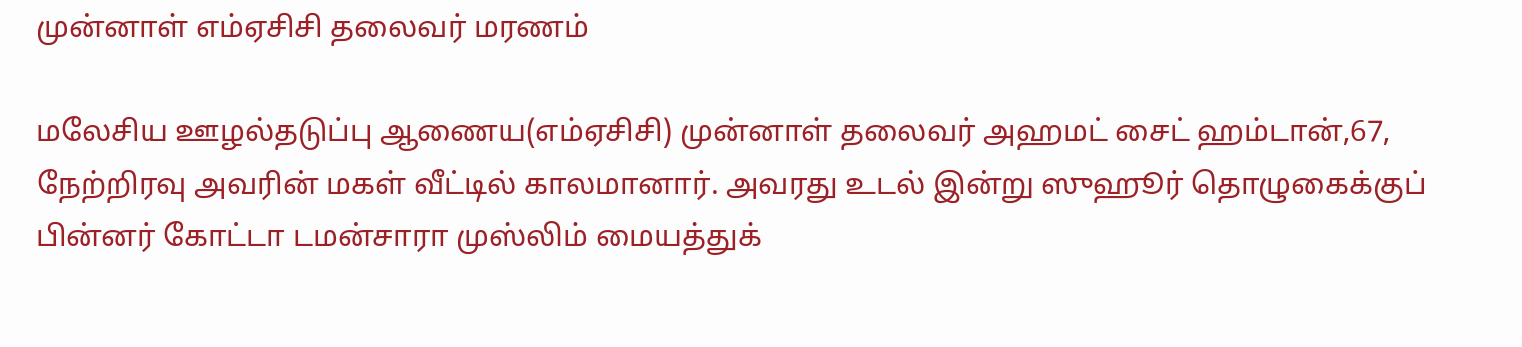முன்னாள் எம்ஏசிசி தலைவர் மரணம்

மலேசிய ஊழல்தடுப்பு ஆணைய(எம்ஏசிசி) முன்னாள் தலைவர் அஹமட் சைட் ஹம்டான்,67, நேற்றிரவு அவரின் மகள் வீட்டில் காலமானார். அவரது உடல் இன்று ஸுஹூர் தொழுகைக்குப் பின்னர் கோட்டா டமன்சாரா முஸ்லிம் மையத்துக்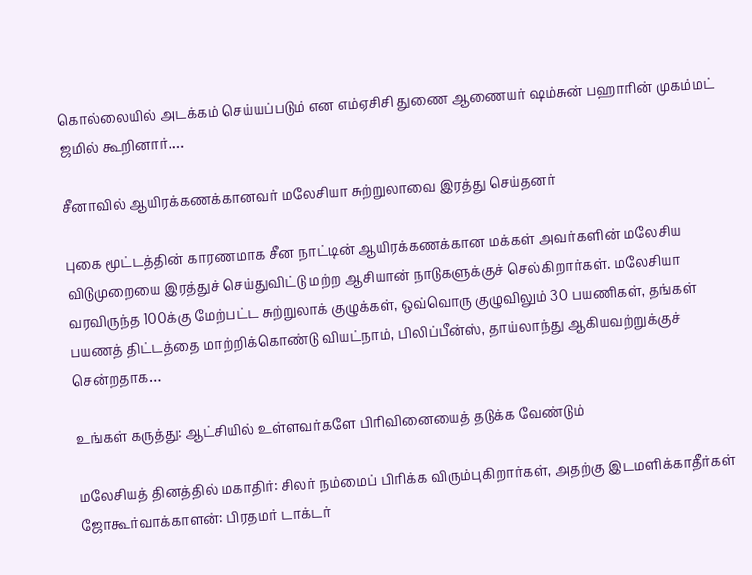கொல்லையில் அடக்கம் செய்யப்படும் என எம்ஏசிசி துணை ஆணையர் ஷம்சுன் பஹாரின் முகம்மட் ஜமில் கூறினார்.…

சீனாவில் ஆயிரக்கணக்கானவர் மலேசியா சுற்றுலாவை இரத்து செய்தனர்

புகை மூட்டத்தின் காரணமாக சீன நாட்டின் ஆயிரக்கணக்கான மக்கள் அவர்களின் மலேசிய விடுமுறையை இரத்துச் செய்துவிட்டு மற்ற ஆசியான் நாடுகளுக்குச் செல்கிறார்கள். மலேசியா வரவிருந்த 100க்கு மேற்பட்ட சுற்றுலாக் குழுக்கள், ஒவ்வொரு குழுவிலும் 30 பயணிகள், தங்கள் பயணத் திட்டத்தை மாற்றிக்கொண்டு வியட்நாம், பிலிப்பீன்ஸ், தாய்லாந்து ஆகியவற்றுக்குச் சென்றதாக…

உங்கள் கருத்து: ஆட்சியில் உள்ளவர்களே பிரிவினையைத் தடுக்க வேண்டும்

மலேசியத் தினத்தில் மகாதிர்: சிலர் நம்மைப் பிரிக்க விரும்புகிறார்கள், அதற்கு இடமளிக்காதீர்கள் ஜோகூர்வாக்காளன்: பிரதமர் டாக்டர்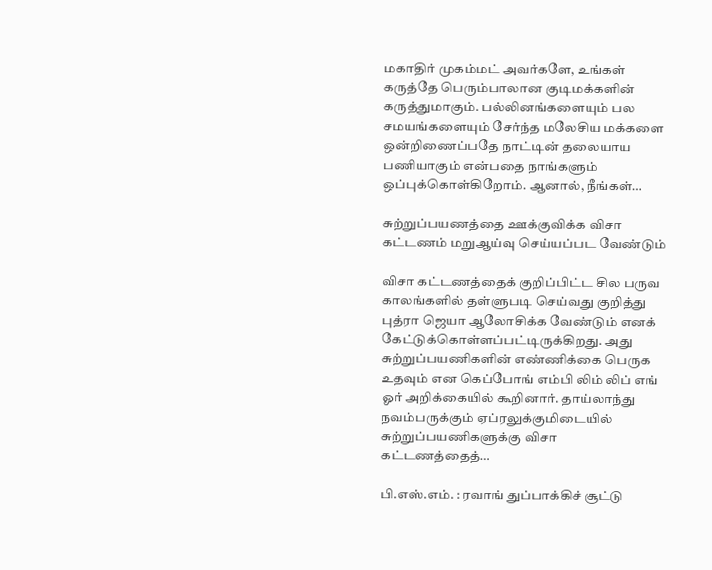மகாதிர் முகம்மட் அவர்களே, உங்கள் கருத்தே பெரும்பாலான குடிமக்களின் கருத்துமாகும். பல்லினங்களையும் பல சமயங்களையும் சேர்ந்த மலேசிய மக்களை ஒன்றிணைப்பதே நாட்டின் தலையாய பணியாகும் என்பதை நாங்களும் ஒப்புக்கொள்கிறோம். ஆனால், நீங்கள்…

சுற்றுப்பயணத்தை ஊக்குவிக்க விசா கட்டணம் மறுஆய்வு செய்யப்பட வேண்டும்

விசா கட்டணத்தைக் குறிப்பிட்ட சில பருவ காலங்களில் தள்ளுபடி செய்வது குறித்து புத்ரா ஜெயா ஆலோசிக்க வேண்டும் எனக் கேட்டுக்கொள்ளப்பட்டிருக்கிறது. அது சுற்றுப்பயணிகளின் எண்ணிக்கை பெருக உதவும் என கெப்போங் எம்பி லிம் லிப் எங் ஓர் அறிக்கையில் கூறினார். தாய்லாந்து நவம்பருக்கும் ஏப்ரலுக்குமிடையில் சுற்றுப்பயணிகளுக்கு விசா கட்டணத்தைத்…

பி.எஸ்.எம். : ரவாங் துப்பாக்கிச் சூட்டு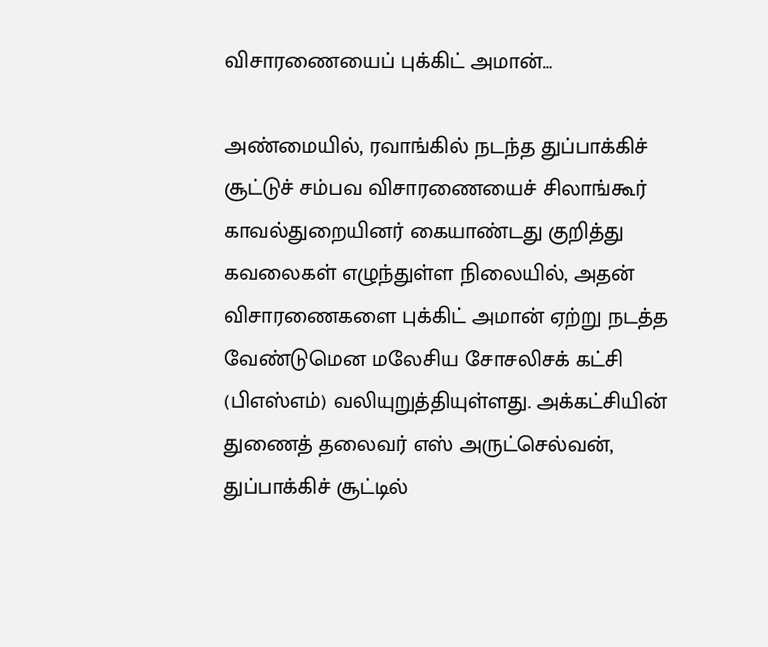விசாரணையைப் புக்கிட் அமான்…

அண்மையில், ரவாங்கில் நடந்த துப்பாக்கிச் சூட்டுச் சம்பவ விசாரணையைச் சிலாங்கூர் காவல்துறையினர் கையாண்டது குறித்து கவலைகள் எழுந்துள்ள நிலையில், அதன் விசாரணைகளை புக்கிட் அமான் ஏற்று நடத்த வேண்டுமென மலேசிய சோசலிசக் கட்சி (பிஎஸ்எம்) வலியுறுத்தியுள்ளது. அக்கட்சியின் துணைத் தலைவர் எஸ் அருட்செல்வன், துப்பாக்கிச் சூட்டில்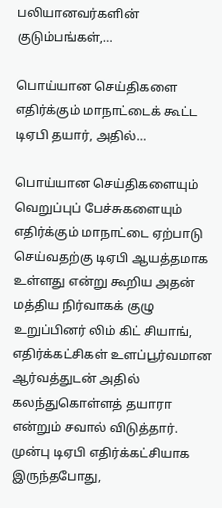பலியானவர்களின் குடும்பங்கள்,…

பொய்யான செய்திகளை எதிர்க்கும் மாநாட்டைக் கூட்ட டிஏபி தயார், அதில்…

பொய்யான செய்திகளையும் வெறுப்புப் பேச்சுகளையும் எதிர்க்கும் மாநாட்டை ஏற்பாடு செய்வதற்கு டிஏபி ஆயத்தமாக உள்ளது என்று கூறிய அதன் மத்திய நிர்வாகக் குழு உறுப்பினர் லிம் கிட் சியாங், எதிர்க்கட்சிகள் உளப்பூர்வமான ஆர்வத்துடன் அதில் கலந்துகொள்ளத் தயாரா என்றும் சவால் விடுத்தார். முன்பு டிஏபி எதிர்க்கட்சியாக இருந்தபோது,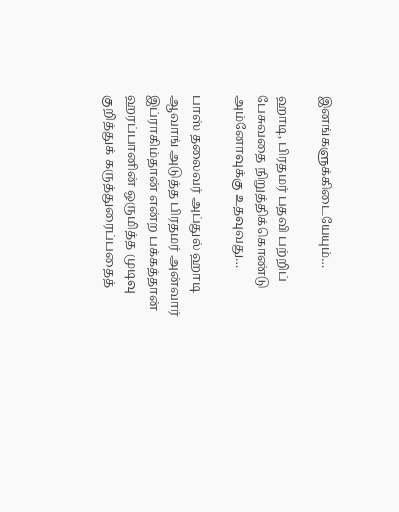இனங்களுக்கிடையேயும்…

ஹாடி, பிரதமர் பதவி பற்றிப் பேசுவதை நிறுத்திக்கொண்டு அம்னோவுக்கு உதவுவது…

பாஸ் தலைவர் அப்துல் ஹாடி ஆவாங் அடுத்த பிரதமர் அன்வார் இப்ராகிம்தான் என்ற பக்கத்தான் ஹரப்பானின் ஒருமித்த முடிவு குறித்துக் கருத்துரைப்பதைத்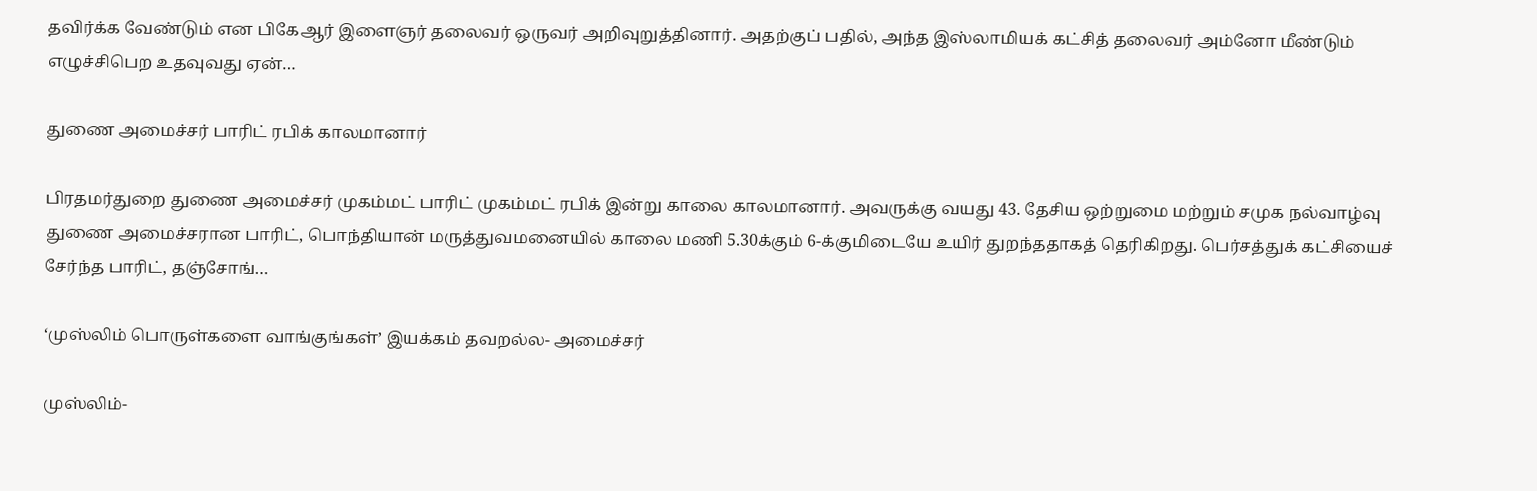தவிர்க்க வேண்டும் என பிகேஆர் இளைஞர் தலைவர் ஒருவர் அறிவுறுத்தினார். அதற்குப் பதில், அந்த இஸ்லாமியக் கட்சித் தலைவர் அம்னோ மீண்டும் எழுச்சிபெற உதவுவது ஏன்…

துணை அமைச்சர் பாரிட் ரபிக் காலமானார்

பிரதமர்துறை துணை அமைச்சர் முகம்மட் பாரிட் முகம்மட் ரபிக் இன்று காலை காலமானார். அவருக்கு வயது 43. தேசிய ஒற்றுமை மற்றும் சமுக நல்வாழ்வு துணை அமைச்சரான பாரிட், பொந்தியான் மருத்துவமனையில் காலை மணி 5.30க்கும் 6-க்குமிடையே உயிர் துறந்ததாகத் தெரிகிறது. பெர்சத்துக் கட்சியைச் சேர்ந்த பாரிட், தஞ்சோங்…

‘முஸ்லிம் பொருள்களை வாங்குங்கள்’ இயக்கம் தவறல்ல- அமைச்சர்

முஸ்லிம்-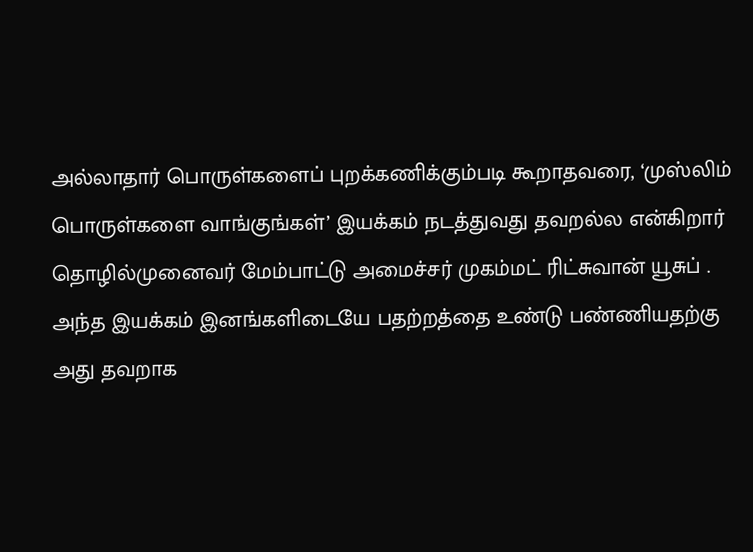அல்லாதார் பொருள்களைப் புறக்கணிக்கும்படி கூறாதவரை, ‘முஸ்லிம் பொருள்களை வாங்குங்கள்’ இயக்கம் நடத்துவது தவறல்ல என்கிறார் தொழில்முனைவர் மேம்பாட்டு அமைச்சர் முகம்மட் ரிட்சுவான் யூசுப் . அந்த இயக்கம் இனங்களிடையே பதற்றத்தை உண்டு பண்ணியதற்கு அது தவறாக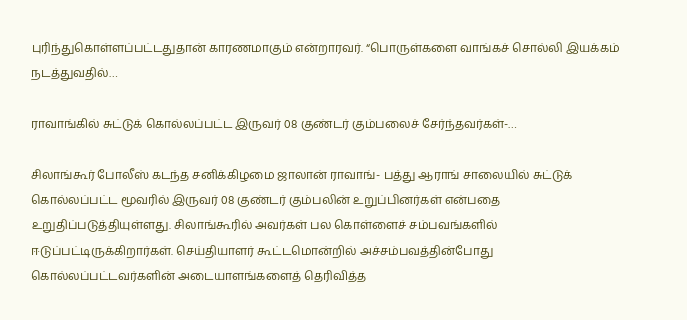புரிந்துகொள்ளப்பட்டதுதான் காரணமாகும் என்றாரவர். “பொருள்களை வாங்கச் சொல்லி இயக்கம் நடத்துவதில்…

ராவாங்கில் சுட்டுக் கொல்லப்பட்ட இருவர் 08 குண்டர் கும்பலைச் சேர்ந்தவர்கள்-…

சிலாங்கூர் போலீஸ் கடந்த சனிக்கிழமை ஜாலான் ராவாங்- பத்து ஆராங் சாலையில் சுட்டுக் கொல்லப்பட்ட மூவரில் இருவர் 08 குண்டர் கும்பலின் உறுப்பினர்கள் என்பதை உறுதிப்படுத்தியுள்ளது. சிலாங்கூரில் அவர்கள் பல கொள்ளைச் சம்பவங்களில் ஈடுப்பட்டிருக்கிறார்கள். செய்தியாளர் கூட்டமொன்றில் அச்சம்பவத்தின்போது கொல்லப்பட்டவர்களின் அடையாளங்களைத் தெரிவித்த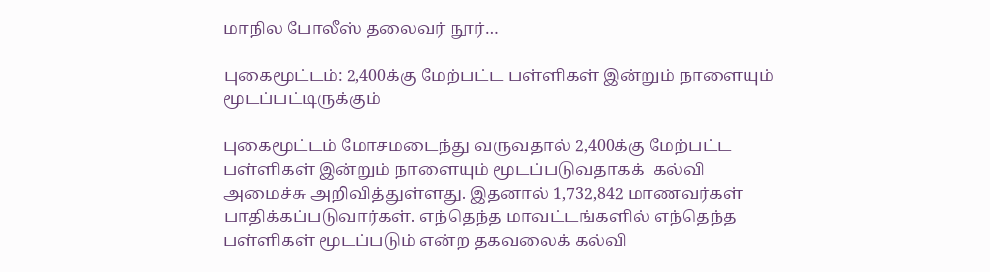மாநில போலீஸ் தலைவர் நூர்…

புகைமூட்டம்: 2,400க்கு மேற்பட்ட பள்ளிகள் இன்றும் நாளையும் மூடப்பட்டிருக்கும்

புகைமூட்டம் மோசமடைந்து வருவதால் 2,400க்கு மேற்பட்ட பள்ளிகள் இன்றும் நாளையும் மூடப்படுவதாகக்  கல்வி அமைச்சு அறிவித்துள்ளது. இதனால் 1,732,842 மாணவர்கள் பாதிக்கப்படுவார்கள். எந்தெந்த மாவட்டங்களில் எந்தெந்த பள்ளிகள் மூடப்படும் என்ற தகவலைக் கல்வி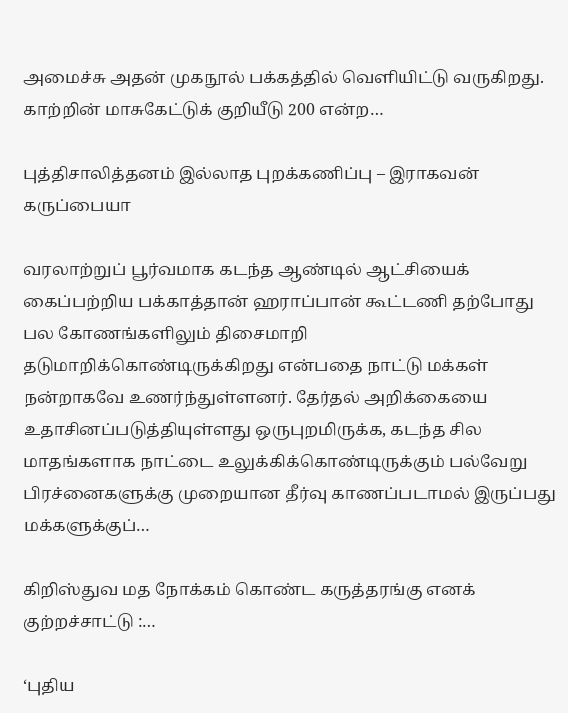அமைச்சு அதன் முகநூல் பக்கத்தில் வெளியிட்டு வருகிறது. காற்றின் மாசுகேட்டுக் குறியீடு 200 என்ற…

புத்திசாலித்தனம் இல்லாத புறக்கணிப்பு – இராகவன் கருப்பையா

வரலாற்றுப் பூர்வமாக கடந்த ஆண்டில் ஆட்சியைக் கைப்பற்றிய பக்காத்தான் ஹராப்பான் கூட்டணி தற்போது பல கோணங்களிலும் திசைமாறி தடுமாறிக்கொண்டிருக்கிறது என்பதை நாட்டு மக்கள் நன்றாகவே உணர்ந்துள்ளனர். தேர்தல் அறிக்கையை உதாசினப்படுத்தியுள்ளது ஒருபுறமிருக்க, கடந்த சில மாதங்களாக நாட்டை உலுக்கிக்கொண்டிருக்கும் பல்வேறு பிரச்னைகளுக்கு முறையான தீர்வு காணப்படாமல் இருப்பது மக்களுக்குப்…

கிறிஸ்துவ மத நோக்கம் கொண்ட கருத்தரங்கு எனக் குற்றச்சாட்டு :…

‘புதிய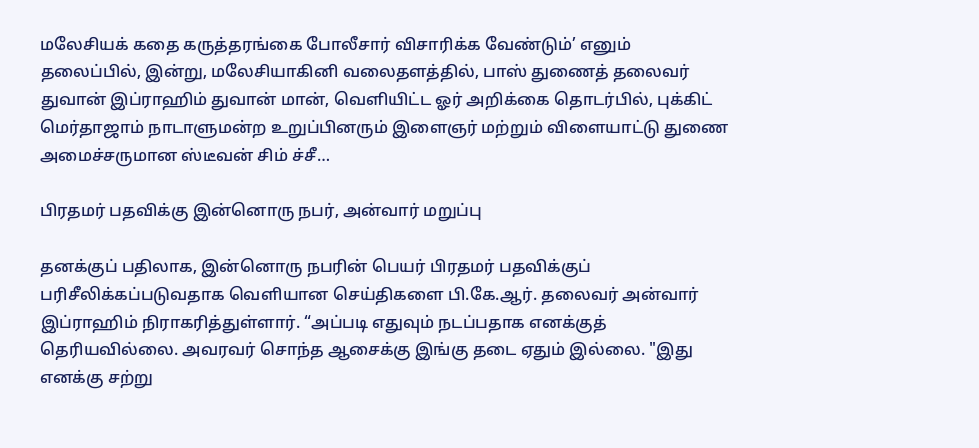மலேசியக் கதை கருத்தரங்கை போலீசார் விசாரிக்க வேண்டும்’ எனும் தலைப்பில், இன்று, மலேசியாகினி வலைதளத்தில், பாஸ் துணைத் தலைவர் துவான் இப்ராஹிம் துவான் மான், வெளியிட்ட ஓர் அறிக்கை தொடர்பில், புக்கிட் மெர்தாஜாம் நாடாளுமன்ற உறுப்பினரும் இளைஞர் மற்றும் விளையாட்டு துணை அமைச்சருமான ஸ்டீவன் சிம் ச்சீ…

பிரதமர் பதவிக்கு இன்னொரு நபர், அன்வார் மறுப்பு

தனக்குப் பதிலாக, இன்னொரு நபரின் பெயர் பிரதமர் பதவிக்குப் பரிசீலிக்கப்படுவதாக வெளியான செய்திகளை பி.கே.ஆர். தலைவர் அன்வார் இப்ராஹிம் நிராகரித்துள்ளார். “அப்படி எதுவும் நடப்பதாக எனக்குத் தெரியவில்லை. அவரவர் சொந்த ஆசைக்கு இங்கு தடை ஏதும் இல்லை. "இது எனக்கு சற்று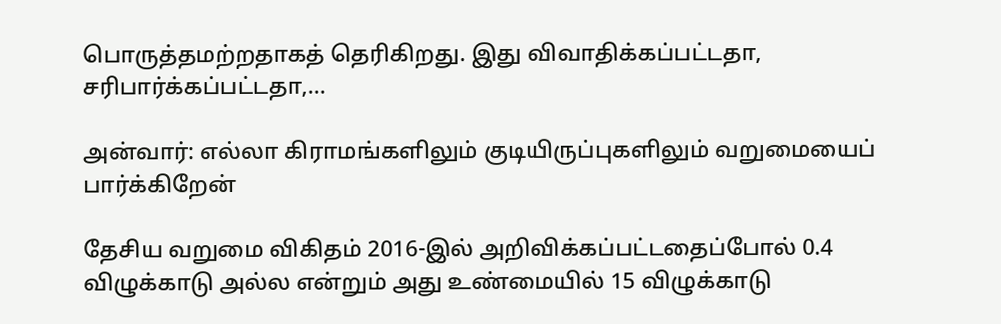பொருத்தமற்றதாகத் தெரிகிறது. இது விவாதிக்கப்பட்டதா, சரிபார்க்கப்பட்டதா,…

அன்வார்: எல்லா கிராமங்களிலும் குடியிருப்புகளிலும் வறுமையைப் பார்க்கிறேன்

தேசிய வறுமை விகிதம் 2016-இல் அறிவிக்கப்பட்டதைப்போல் 0.4 விழுக்காடு அல்ல என்றும் அது உண்மையில் 15 விழுக்காடு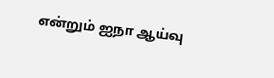என்றும் ஐநா ஆய்வு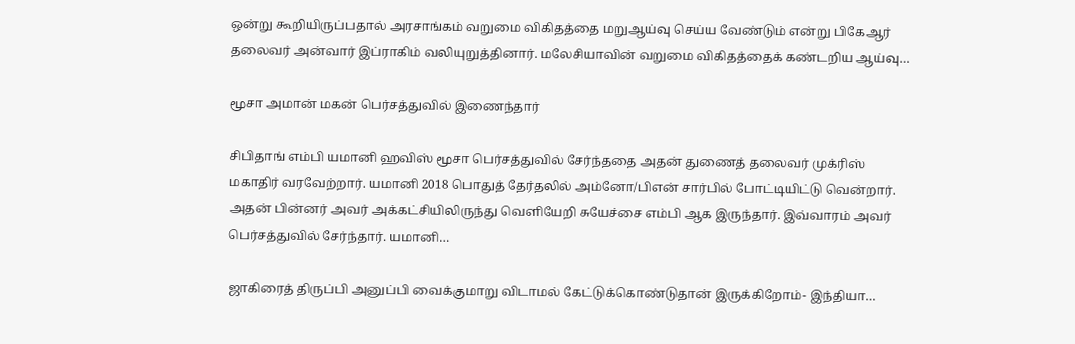ஒன்று கூறியிருப்பதால் அரசாங்கம் வறுமை விகிதத்தை மறுஆய்வு செய்ய வேண்டும் என்று பிகேஆர் தலைவர் அன்வார் இப்ராகிம் வலியுறுத்தினார். மலேசியாவின் வறுமை விகிதத்தைக் கண்டறிய ஆய்வு…

மூசா அமான் மகன் பெர்சத்துவில் இணைந்தார்

சிபிதாங் எம்பி யமானி ஹவிஸ் மூசா பெர்சத்துவில் சேர்ந்ததை அதன் துணைத் தலைவர் முக்ரிஸ் மகாதிர் வரவேற்றார். யமானி 2018 பொதுத் தேர்தலில் அம்னோ/பிஎன் சார்பில் போட்டியிட்டு வென்றார். அதன் பின்னர் அவர் அக்கட்சியிலிருந்து வெளியேறி சுயேச்சை எம்பி ஆக இருந்தார். இவ்வாரம் அவர் பெர்சத்துவில் சேர்ந்தார். யமானி…

ஜாகிரைத் திருப்பி அனுப்பி வைக்குமாறு விடாமல் கேட்டுக்கொண்டுதான் இருக்கிறோம்- இந்தியா…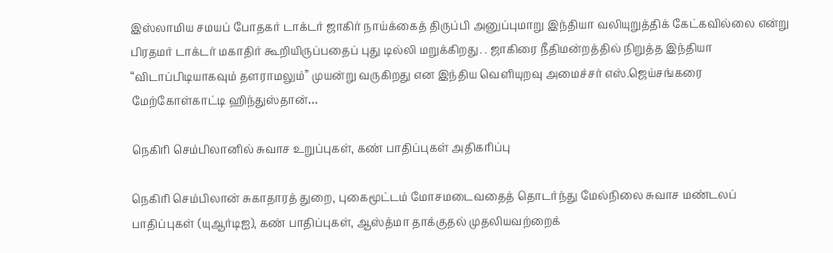இஸ்லாமிய சமயப் போதகர் டாக்டர் ஜாகிர் நாய்க்கைத் திருப்பி அனுப்புமாறு இந்தியா வலியுறுத்திக் கேட்கவில்லை என்று பிரதமர் டாக்டர் மகாதிர் கூறியிருப்பதைப் புது டில்லி மறுக்கிறது. . ஜாகிரை நீதிமன்றத்தில் நிறுத்த இந்தியா “விடாப்பிடியாகவும் தளராமலும்” முயன்று வருகிறது என இந்திய வெளியுறவு அமைச்சர் எஸ்.ஜெய்சங்கரை மேற்கோள்காட்டி ஹிந்துஸ்தான்…

நெகிரி செம்பிலானில் சுவாச உறுப்புகள், கண் பாதிப்புகள் அதிகரிப்பு

நெகிரி செம்பிலான் சுகாதாரத் துறை, புகைமூட்டம் மோசமடைவதைத் தொடர்ந்து மேல்நிலை சுவாச மண்டலப் பாதிப்புகள் (யுஆர்டிஐ), கண் பாதிப்புகள், ஆஸ்த்மா தாக்குதல் முதலியவற்றைக்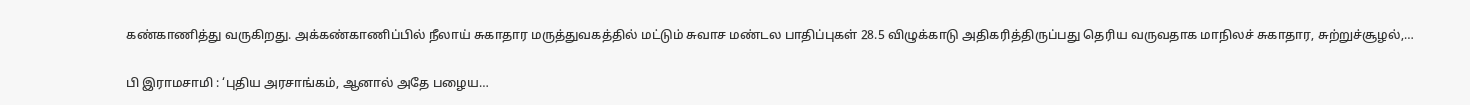கண்காணித்து வருகிறது. அக்கண்காணிப்பில் நீலாய் சுகாதார மருத்துவகத்தில் மட்டும் சுவாச மண்டல பாதிப்புகள் 28.5 விழுக்காடு அதிகரித்திருப்பது தெரிய வருவதாக மாநிலச் சுகாதார, சுற்றுச்சூழல்,…

பி இராமசாமி : ‘புதிய அரசாங்கம், ஆனால் அதே பழைய…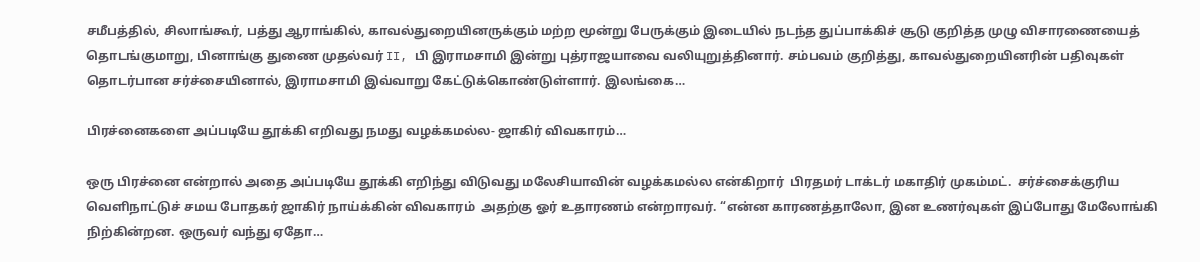சமீபத்தில், சிலாங்கூர், பத்து ஆராங்கில், காவல்துறையினருக்கும் மற்ற மூன்று பேருக்கும் இடையில் நடந்த துப்பாக்கிச் சூடு குறித்த முழு விசாரணையைத் தொடங்குமாறு, பினாங்கு துணை முதல்வர் II, பி இராமசாமி இன்று புத்ராஜயாவை வலியுறுத்தினார். சம்பவம் குறித்து, காவல்துறையினரின் பதிவுகள் தொடர்பான சர்ச்சையினால், இராமசாமி இவ்வாறு கேட்டுக்கொண்டுள்ளார். இலங்கை…

பிரச்னைகளை அப்படியே தூக்கி எறிவது நமது வழக்கமல்ல- ஜாகிர் விவகாரம்…

ஒரு பிரச்னை என்றால் அதை அப்படியே தூக்கி எறிந்து விடுவது மலேசியாவின் வழக்கமல்ல என்கிறார்  பிரதமர் டாக்டர் மகாதிர் முகம்மட்.  சர்ச்சைக்குரிய வெளிநாட்டுச் சமய போதகர் ஜாகிர் நாய்க்கின் விவகாரம்  அதற்கு ஓர் உதாரணம் என்றாரவர். “என்ன காரணத்தாலோ, இன உணர்வுகள் இப்போது மேலோங்கி நிற்கின்றன. ஒருவர் வந்து ஏதோ…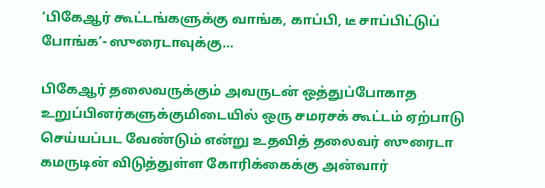‘பிகேஆர் கூட்டங்களுக்கு வாங்க, காப்பி, டீ சாப்பிட்டுப் போங்க’- ஸுரைடாவுக்கு…

பிகேஆர் தலைவருக்கும் அவருடன் ஒத்துப்போகாத உறுப்பினர்களுக்குமிடையில் ஒரு சமரசக் கூட்டம் ஏற்பாடு செய்யப்பட வேண்டும் என்று உதவித் தலைவர் ஸுரைடா கமருடின் விடுத்துள்ள கோரிக்கைக்கு அன்வார்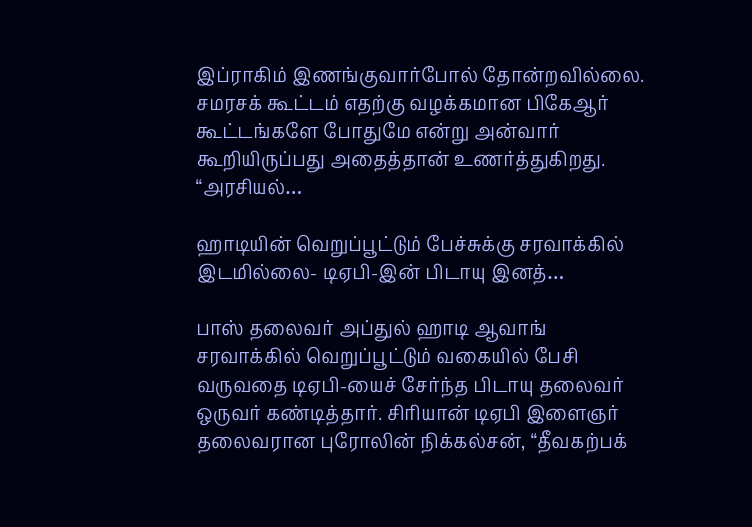இப்ராகிம் இணங்குவார்போல் தோன்றவில்லை. சமரசக் கூட்டம் எதற்கு வழக்கமான பிகேஆர் கூட்டங்களே போதுமே என்று அன்வார் கூறியிருப்பது அதைத்தான் உணர்த்துகிறது. “அரசியல்…

ஹாடியின் வெறுப்பூட்டும் பேச்சுக்கு சரவாக்கில் இடமில்லை- டிஏபி-இன் பிடாயு இனத்…

பாஸ் தலைவர் அப்துல் ஹாடி ஆவாங் சரவாக்கில் வெறுப்பூட்டும் வகையில் பேசி வருவதை டிஏபி-யைச் சேர்ந்த பிடாயு தலைவர் ஒருவர் கண்டித்தார். சிரியான் டிஏபி இளைஞர் தலைவரான புரோலின் நிக்கல்சன், “தீவகற்பக்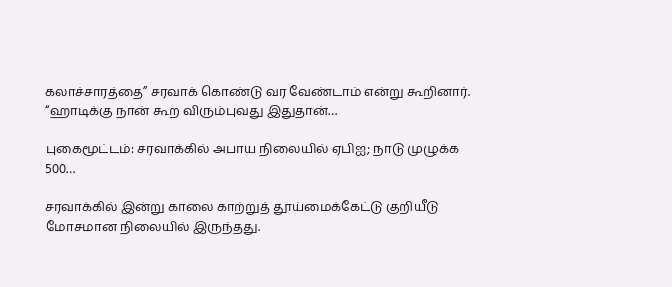கலாச்சாரத்தை” சரவாக் கொண்டு வர வேண்டாம் என்று கூறினார். “ஹாடிக்கு நான் கூற விரும்புவது இதுதான்…

புகைமூட்டம்: சரவாக்கில் அபாய நிலையில் ஏபிஐ; நாடு முழுக்க 500…

சரவாக்கில் இன்று காலை காற்றுத் தூய்மைக்கேட்டு குறியீடு மோசமான நிலையில் இருந்தது.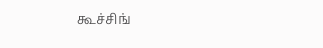கூச்சிங்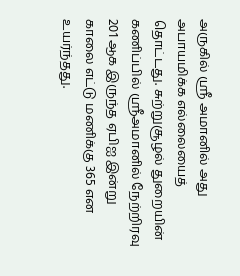அருகில் ஸ்ரீ அமானில் அது அபாயமிக்க எல்லையைத் தொட்டது. சுற்றுசூழல் துறையின் கணிப்பில் ஸ்ரீஅமானில் நேற்றிரவு 201 ஆக இருந்த ஏபிஐ இன்று காலை எட்டு மணிக்கு 365 என உயர்ந்தது.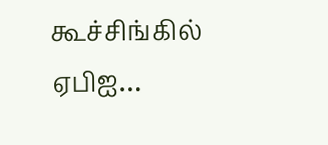கூச்சிங்கில் ஏபிஐ…